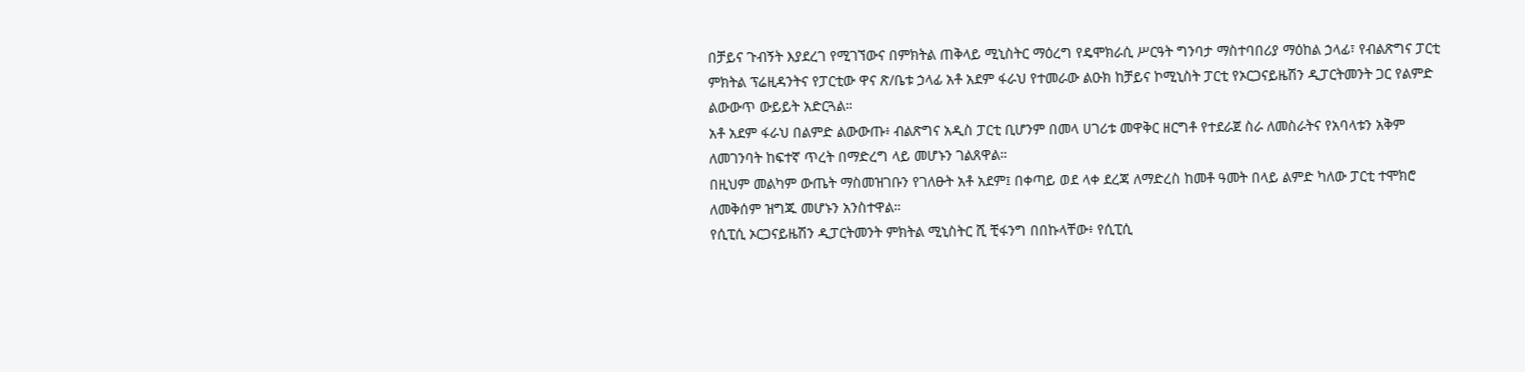በቻይና ጉብኝት እያደረገ የሚገኘውና በምክትል ጠቅላይ ሚኒስትር ማዕረግ የዴሞክራሲ ሥርዓት ግንባታ ማስተባበሪያ ማዕከል ኃላፊ፣ የብልጽግና ፓርቲ ምክትል ፕሬዚዳንትና የፓርቲው ዋና ጽ/ቤቱ ኃላፊ አቶ አደም ፋራህ የተመራው ልዑክ ከቻይና ኮሚኒስት ፓርቲ የኦርጋናይዜሽን ዲፓርትመንት ጋር የልምድ ልውውጥ ውይይት አድርጓል።
አቶ አደም ፋራህ በልምድ ልውውጡ፥ ብልጽግና አዲስ ፓርቲ ቢሆንም በመላ ሀገሪቱ መዋቅር ዘርግቶ የተደራጀ ስራ ለመስራትና የአባላቱን አቅም ለመገንባት ከፍተኛ ጥረት በማድረግ ላይ መሆኑን ገልጸዋል።
በዚህም መልካም ውጤት ማስመዝገቡን የገለፁት አቶ አደም፤ በቀጣይ ወደ ላቀ ደረጃ ለማድረስ ከመቶ ዓመት በላይ ልምድ ካለው ፓርቲ ተሞክሮ ለመቅሰም ዝግጁ መሆኑን አንስተዋል።
የሲፒሲ ኦርጋናይዜሽን ዲፓርትመንት ምክትል ሚኒስትር ሺ ቺፋንግ በበኩላቸው፥ የሲፒሲ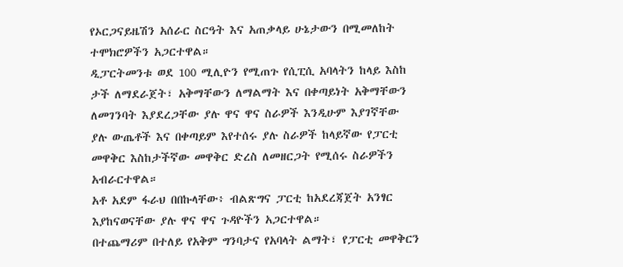የኦርጋናይዜሽን አሰራር ስርዓት እና አጠቃላይ ሁኔታውን በሚመለከት ተሞክሮዎችን አጋርተዋል።
ዲፓርትመንቱ ወደ 100 ሚሊዮን የሚጠጉ የሲፒሲ አባላትን ከላይ እስከ ታች ለማደራጀት፣ አቅማቸውን ለማልማት እና በቀጣይነት አቅማቸውን ለመገንባት እያደረጋቸው ያሉ ዋና ዋና ስራዎች እንዲሁም እያገኛቸው ያሉ ውጤቶች እና በቀጣይም እየተሰሩ ያሉ ስራዎች ከላይኛው የፓርቲ መዋቅር እስከታችኛው መዋቅር ድረስ ለመዘርጋት የሚሰሩ ስራዎችን አብራርተዋል።
አቶ አደም ፋራህ በበኩላቸው፥ ብልጽግና ፓርቲ ከአደረጃጀት አንፃር እያከናወናቸው ያሉ ዋና ዋና ጉዳዮችን አጋርተዋል።
በተጨማሪም በተለይ የአቅም ግንባታና የአባላት ልማት፣ የፓርቲ መዋቅርን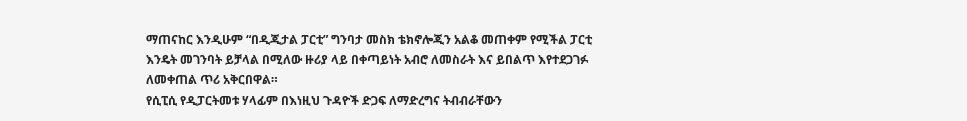ማጠናከር እንዲሁም “በዲጂታል ፓርቲ” ግንባታ መስክ ቴክኖሎጂን አልቆ መጠቀም የሚችል ፓርቲ እንዴት መገንባት ይቻላል በሚለው ዙሪያ ላይ በቀጣይነት አብሮ ለመስራት እና ይበልጥ እየተደጋገፉ ለመቀጠል ጥሪ አቅርበዋል።
የሲፒሲ የዲፓርትመቱ ሃላፊም በእነዚህ ጉዳዮች ድጋፍ ለማድረግና ትብብራቸውን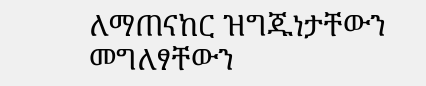ለማጠናከር ዝግጁነታቸውን መግለፃቸውን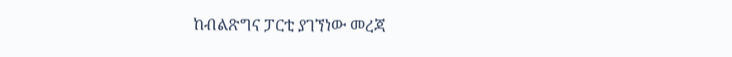ከብልጽግና ፓርቲ ያገኘነው መረጃ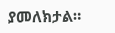ያመለክታል።